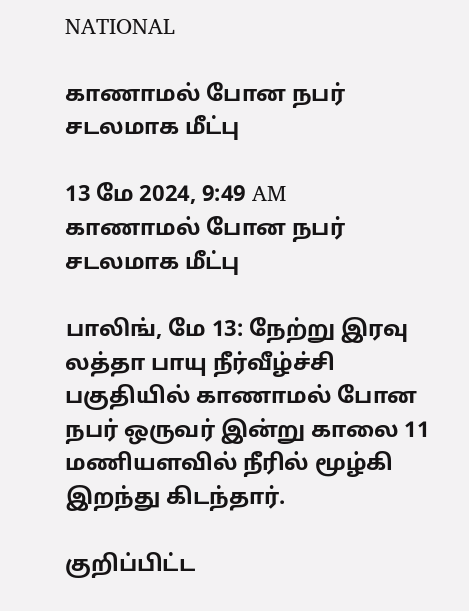NATIONAL

காணாமல் போன நபர் சடலமாக மீட்பு

13 மே 2024, 9:49 AM
காணாமல் போன நபர் சடலமாக மீட்பு

பாலிங், மே 13: நேற்று இரவு லத்தா பாயு நீர்வீழ்ச்சி பகுதியில் காணாமல் போன நபர் ஒருவர் இன்று காலை 11 மணியளவில் நீரில் மூழ்கி இறந்து கிடந்தார்.

குறிப்பிட்ட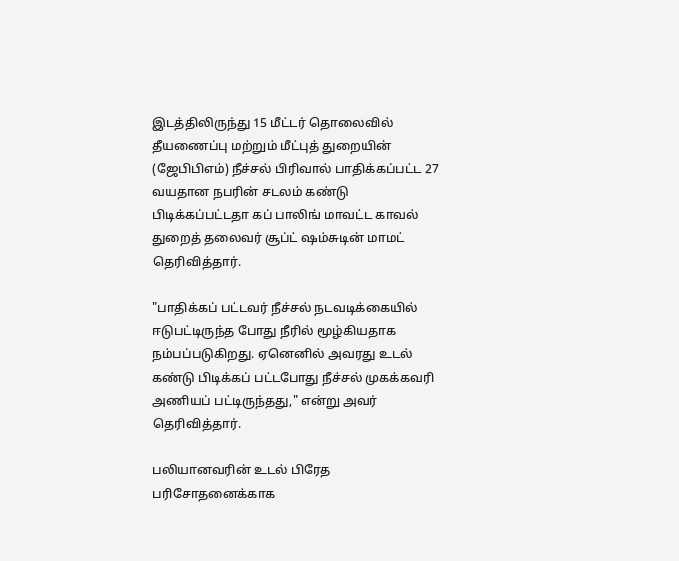இடத்திலிருந்து 15 மீட்டர் தொலைவில் தீயணைப்பு மற்றும் மீட்புத் துறையின் (ஜேபிபிஎம்) நீச்சல் பிரிவால் பாதிக்கப்பட்ட 27 வயதான நபரின் சடலம் கண்டு பிடிக்கப்பட்டதா கப் பாலிங் மாவட்ட காவல் துறைத் தலைவர் சூப்ட் ஷம்சுடின் மாமட் தெரிவித்தார்.

"பாதிக்கப் பட்டவர் நீச்சல் நடவடிக்கையில் ஈடுபட்டிருந்த போது நீரில் மூழ்கியதாக நம்பப்படுகிறது. ஏனெனில் அவரது உடல் கண்டு பிடிக்கப் பட்டபோது நீச்சல் முகக்கவரி அணியப் பட்டிருந்தது," என்று அவர் தெரிவித்தார்.

பலியானவரின் உடல் பிரேத பரிசோதனைக்காக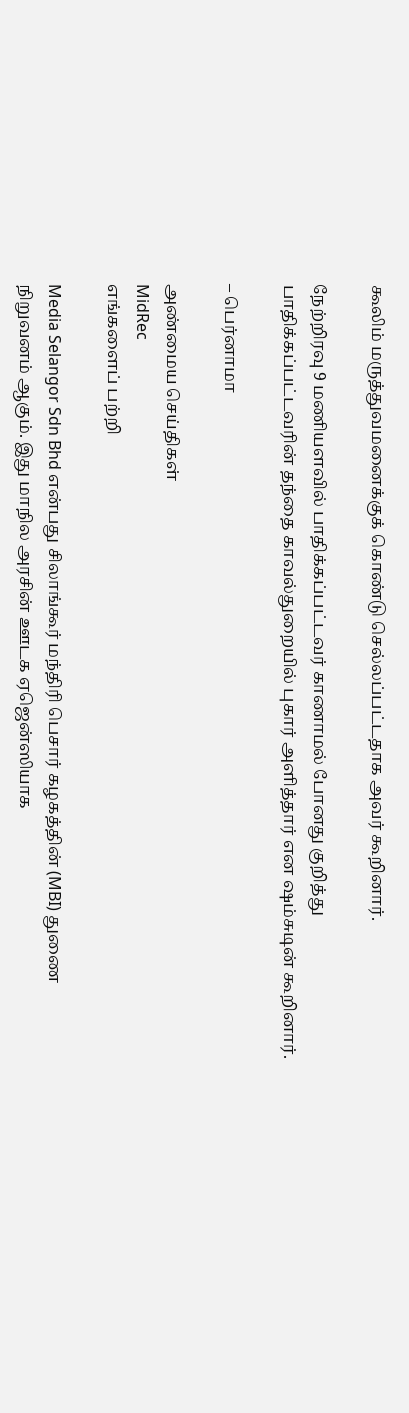கூலிம் மருத்துவமனைக்குக் கொண்டு செல்லப்பட்டதாக அவர் கூறினார்.

நேற்றிரவு 9 மணியளவில் பாதிக்கப்பட்டவர் காணாமல் போனது குறித்து பாதிக்கப்பட்டவரின் தந்தை காவல்துறையில் புகார் அளித்தார் என ஷம்சுடின் கூறினார்.

– பெர்னாமா

அண்மைய செய்திகள்
MidRec
எங்களைப் பற்றி

Media Selangor Sdn Bhd என்பது சிலாங்கூர் மந்திரி பெசார் கழகத்தின் (MBI) துணை நிறுவனம் ஆகும். இது மாநில அரசின் ஊடக ஏஜென்ஸியாக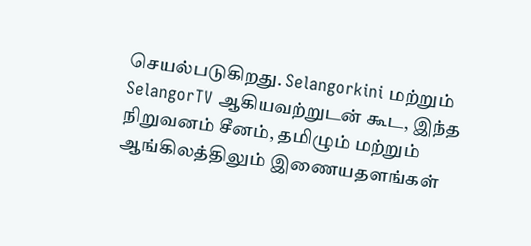செயல்படுகிறது. Selangorkini மற்றும் SelangorTV ஆகியவற்றுடன் கூட, இந்த நிறுவனம் சீனம், தமிழும் மற்றும் ஆங்கிலத்திலும் இணையதளங்கள்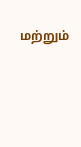மற்றும்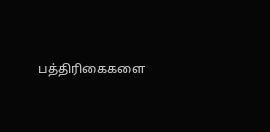பத்திரிகைகளை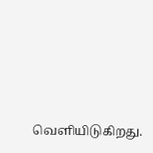வெளியிடுகிறது.